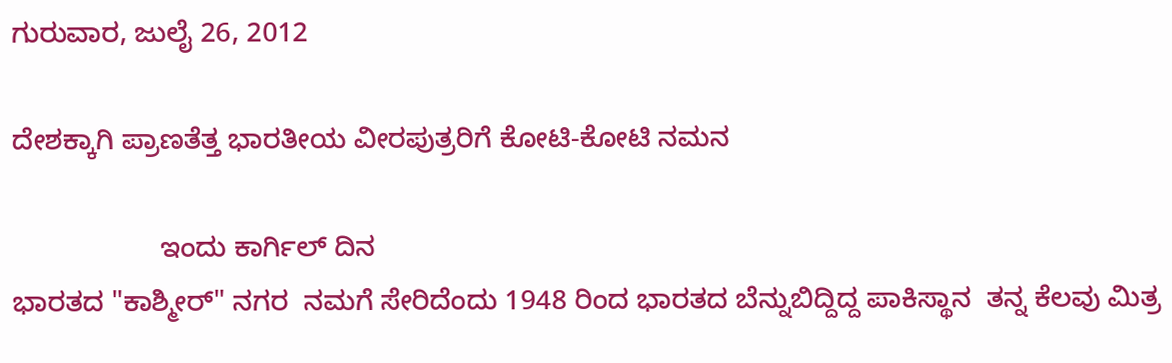ಗುರುವಾರ, ಜುಲೈ 26, 2012

ದೇಶಕ್ಕಾಗಿ ಪ್ರಾಣತೆತ್ತ ಭಾರತೀಯ ವೀರಪುತ್ರರಿಗೆ ಕೋಟಿ-ಕೋಟಿ ನಮನ

                   ಇಂದು ಕಾರ್ಗಿಲ್ ದಿನ
ಭಾರತದ "ಕಾಶ್ಮೀರ್" ನಗರ  ನಮಗೆ ಸೇರಿದೆಂದು 1948 ರಿಂದ ಭಾರತದ ಬೆನ್ನುಬಿದ್ದಿದ್ದ ಪಾಕಿಸ್ಥಾನ  ತನ್ನ ಕೆಲವು ಮಿತ್ರ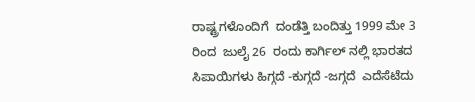ರಾಷ್ಟ್ರಗಳೊಂದಿಗೆ  ದಂಡೆತ್ತಿ ಬಂದಿತ್ತು 1999 ಮೇ 3 ರಿಂದ  ಜುಲೈ 26  ರಂದು ಕಾರ್ಗಿಲ್ ನಲ್ಲಿ ಭಾರತದ ಸಿಪಾಯಿಗಳು ಹಿಗ್ಗದೆ -ಕುಗ್ಗದೆ -ಜಗ್ಗದೆ  ಎದೆಸೆಟೆದು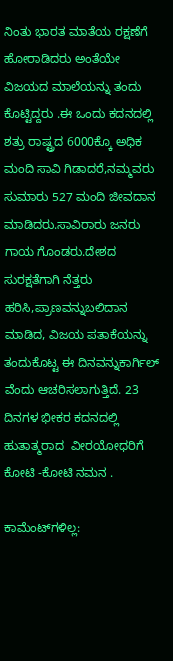ನಿಂತು ಭಾರತ ಮಾತೆಯ ರಕ್ಷಣೆಗೆ ಹೋರಾಡಿದರು ಅಂತೆಯೇ ವಿಜಯದ ಮಾಲೆಯನ್ನು ತಂದು ಕೊಟ್ಟಿದ್ದರು .ಈ ಒಂದು ಕದನದಲ್ಲಿ ಶತ್ರು ರಾಷ್ಟ್ರದ 6000ಕ್ಕೊ ಅಧಿಕ ಮಂದಿ ಸಾವಿ ಗಿಡಾದರೆ,ನಮ್ಮವರು ಸುಮಾರು 527 ಮಂದಿ ಜೀವದಾನ ಮಾಡಿದರು.ಸಾವಿರಾರು ಜನರು ಗಾಯ ಗೊಂಡರು.ದೇಶದ ಸುರಕ್ಷತೆಗಾಗಿ ನೆತ್ತರು ಹರಿಸಿ,ಪ್ರಾಣವನ್ನುಬಲಿದಾನ ಮಾಡಿದ, ವಿಜಯ ಪತಾಕೆಯನ್ನು ತಂದುಕೊಟ್ಟ ಈ ದಿನವನ್ನುಕಾರ್ಗಿಲ್ ವೆಂದು ಆಚರಿಸಲಾಗುತ್ತಿದೆ. 23 ದಿನಗಳ ಭೀಕರ ಕದನದಲ್ಲಿ ಹುತಾತ್ಮರಾದ  ವೀರಯೋಧರಿಗೆ ಕೋಟಿ -ಕೋಟಿ ನಮನ .

ಕಾಮೆಂಟ್‌ಗಳಿಲ್ಲ: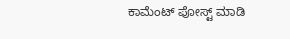ಕಾಮೆಂಟ್‌‌ ಪೋಸ್ಟ್‌ ಮಾಡಿ